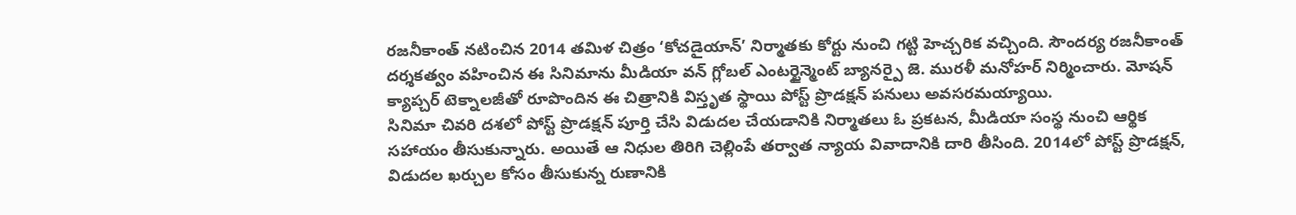రజనీకాంత్ నటించిన 2014 తమిళ చిత్రం ‘కోచడైయాన్’ నిర్మాతకు కోర్టు నుంచి గట్టి హెచ్చరిక వచ్చింది. సౌందర్య రజనీకాంత్ దర్శకత్వం వహించిన ఈ సినిమాను మీడియా వన్ గ్లోబల్ ఎంటర్టైన్మెంట్ బ్యానర్పై జె. మురళీ మనోహర్ నిర్మించారు. మోషన్ క్యాప్చర్ టెక్నాలజీతో రూపొందిన ఈ చిత్రానికి విస్తృత స్థాయి పోస్ట్ ప్రొడక్షన్ పనులు అవసరమయ్యాయి.
సినిమా చివరి దశలో పోస్ట్ ప్రొడక్షన్ పూర్తి చేసి విడుదల చేయడానికి నిర్మాతలు ఓ ప్రకటన, మీడియా సంస్థ నుంచి ఆర్థిక సహాయం తీసుకున్నారు. అయితే ఆ నిధుల తిరిగి చెల్లింపే తర్వాత న్యాయ వివాదానికి దారి తీసింది. 2014లో పోస్ట్ ప్రొడక్షన్, విడుదల ఖర్చుల కోసం తీసుకున్న రుణానికి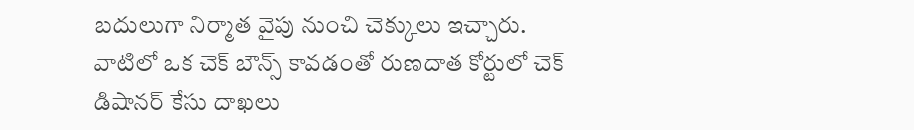బదులుగా నిర్మాత వైపు నుంచి చెక్కులు ఇచ్చారు. వాటిలో ఒక చెక్ బౌన్స్ కావడంతో రుణదాత కోర్టులో చెక్ డిషానర్ కేసు దాఖలు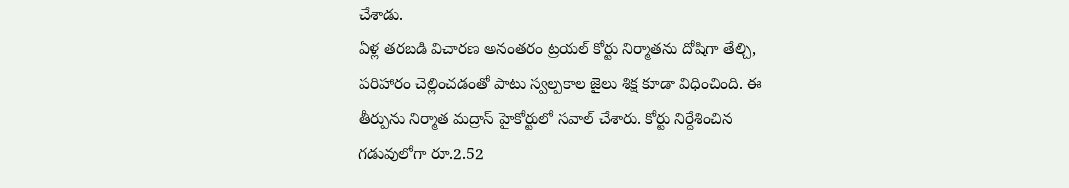చేశాడు.
ఏళ్ల తరబడి విచారణ అనంతరం ట్రయల్ కోర్టు నిర్మాతను దోషిగా తేల్చి, పరిహారం చెల్లించడంతో పాటు స్వల్పకాల జైలు శిక్ష కూడా విధించింది. ఈ తీర్పును నిర్మాత మద్రాస్ హైకోర్టులో సవాల్ చేశారు. కోర్టు నిర్దేశించిన గడువులోగా రూ.2.52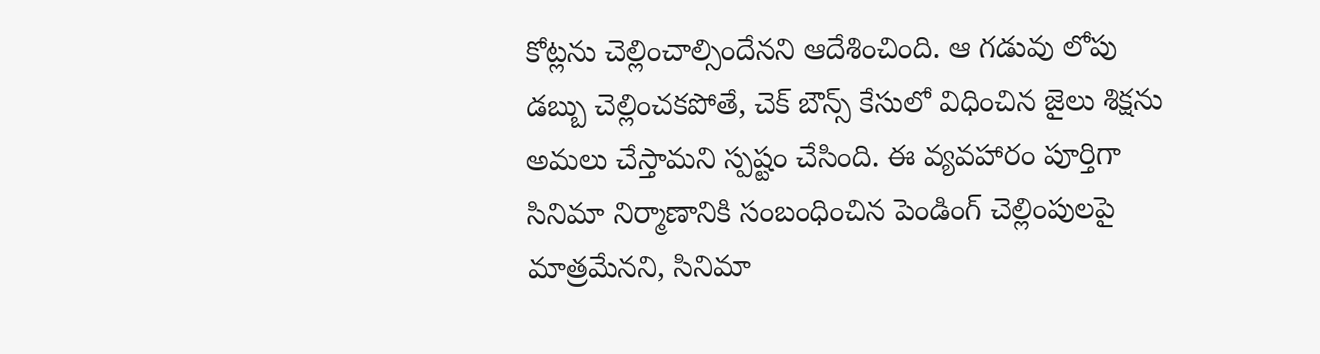కోట్లను చెల్లించాల్సిందేనని ఆదేశించింది. ఆ గడువు లోపు డబ్బు చెల్లించకపోతే, చెక్ బౌన్స్ కేసులో విధించిన జైలు శిక్షను అమలు చేస్తామని స్పష్టం చేసింది. ఈ వ్యవహారం పూర్తిగా సినిమా నిర్మాణానికి సంబంధించిన పెండింగ్ చెల్లింపులపై మాత్రమేనని, సినిమా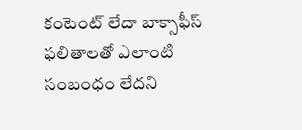కంటెంట్ లేదా బాక్సాఫీస్ ఫలితాలతో ఎలాంటి సంబంధం లేదని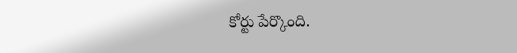కోర్టు పేర్కొంది.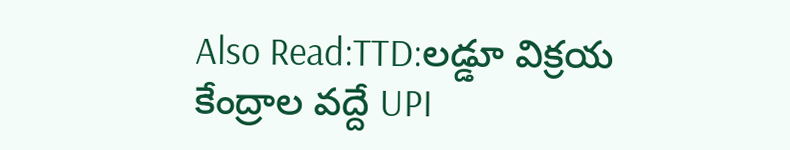Also Read:TTD:లడ్డూ విక్రయ కేంద్రాల వద్దే UPI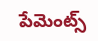పేమెంట్స్